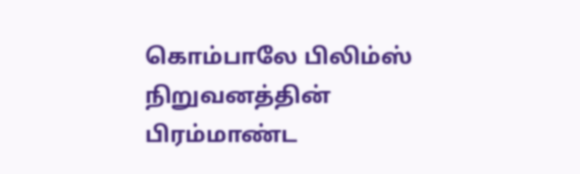கொம்பாலே பிலிம்ஸ் நிறுவனத்தின் பிரம்மாண்ட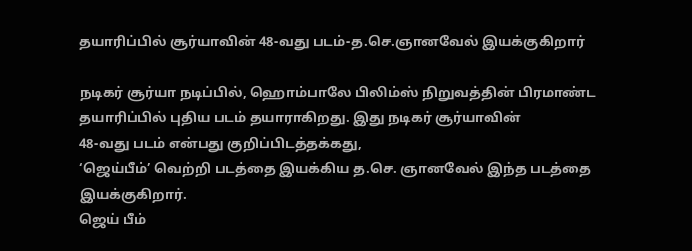தயாரிப்பில் சூர்யாவின் 48-வது படம்-த.செ.ஞானவேல் இயக்குகிறார்

நடிகர் சூர்யா நடிப்பில், ஹொம்பாலே பிலிம்ஸ் நிறுவத்தின் பிரமாண்ட தயாரிப்பில் புதிய படம் தயாராகிறது. இது நடிகர் சூர்யாவின்
48-வது படம் என்பது குறிப்பிடத்தக்கது,
‘ஜெய்பீம்’ வெற்றி படத்தை இயக்கிய த.செ. ஞானவேல் இந்த படத்தை இயக்குகிறார்.
ஜெய் பீம்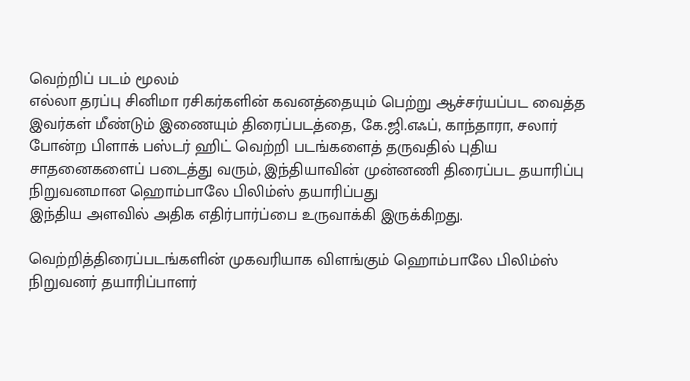வெற்றிப் படம் மூலம்
எல்லா தரப்பு சினிமா ரசிகர்களின் கவனத்தையும் பெற்று ஆச்சர்யப்பட வைத்த இவர்கள் மீண்டும் இணையும் திரைப்படத்தை, கே.ஜி.எஃப், காந்தாரா, சலார் போன்ற பிளாக் பஸ்டர் ஹிட் வெற்றி படங்களைத் தருவதில் புதிய சாதனைகளைப் படைத்து வரும், இந்தியாவின் முன்னணி திரைப்பட தயாரிப்பு நிறுவனமான ஹொம்பாலே பிலிம்ஸ் தயாரிப்பது
இந்திய அளவில் அதிக எதிர்பார்ப்பை உருவாக்கி இருக்கிறது.

வெற்றித்திரைப்படங்களின் முகவரியாக விளங்கும் ஹொம்பாலே பிலிம்ஸ் நிறுவனர் தயாரிப்பாளர்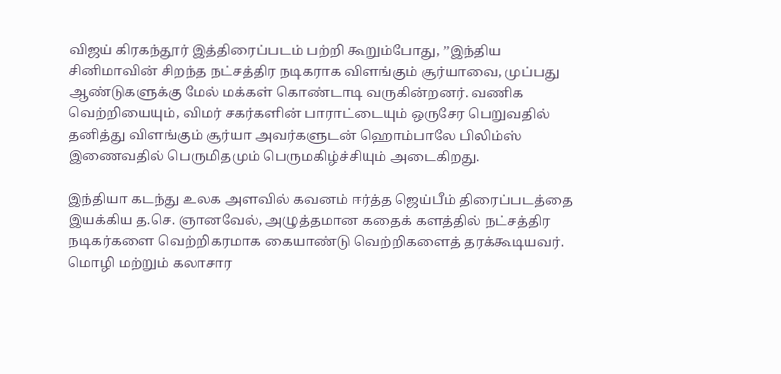விஜய் கிரகந்தூர் இத்திரைப்படம் பற்றி கூறும்போது, ’’இந்திய சினிமாவின் சிறந்த நட்சத்திர நடிகராக விளங்கும் சூர்யாவை, முப்பது ஆண்டுகளுக்கு மேல் மக்கள் கொண்டாடி வருகின்றனர். வணிக வெற்றியையும், விமர் சகர்களின் பாராட்டையும் ஒருசேர பெறுவதில் தனித்து விளங்கும் சூர்யா அவர்களுடன் ஹொம்பாலே பிலிம்ஸ் இணைவதில் பெருமிதமும் பெருமகிழ்ச்சியும் அடைகிறது.

இந்தியா கடந்து உலக அளவில் கவனம் ஈர்த்த ஜெய்பீம் திரைப்படத்தை இயக்கிய த.செ. ஞானவேல், அழுத்தமான கதைக் களத்தில் நட்சத்திர நடிகர்களை வெற்றிகரமாக கையாண்டு வெற்றிகளைத் தரக்கூடியவர். மொழி மற்றும் கலாசார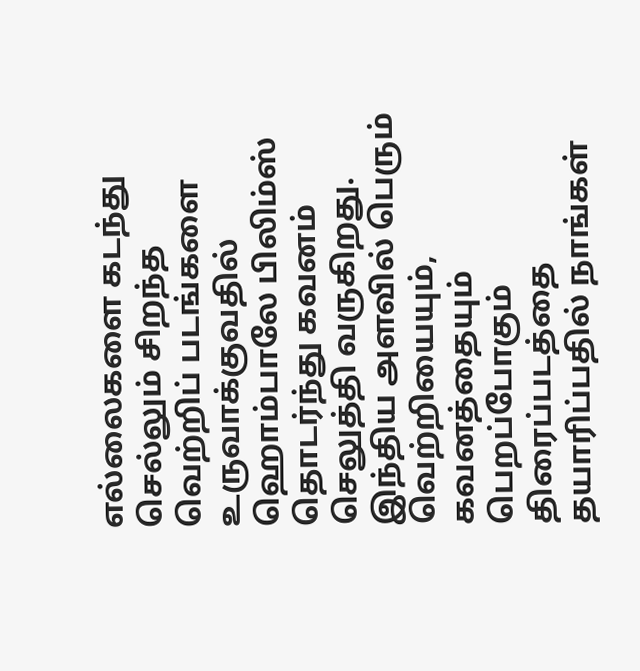எல்லைகளை கடந்து செல்லும் சிறந்த வெற்றிப் படங்களை உருவாக்குவதில் ஹொம்பாலே பிலிம்ஸ் தொடர்ந்து கவனம் செலுத்தி வருகிறது. இந்திய அளவில் பெரும் வெற்றியையும், கவனத்தையும் பெறப்போகும் திரைப்படத்தை தயாரிப்பதில் நாங்கள்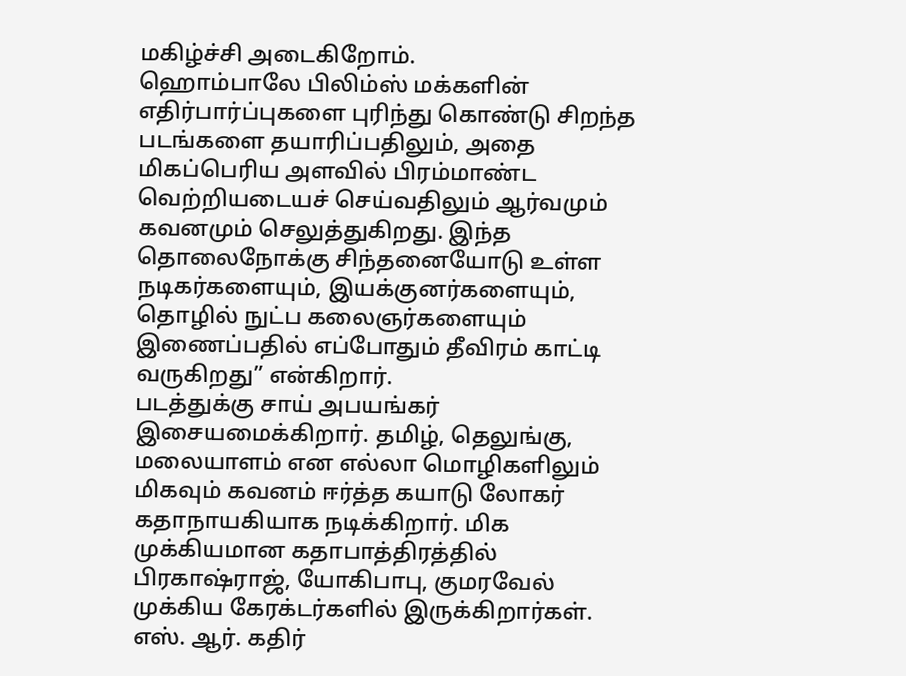மகிழ்ச்சி அடைகிறோம்.
ஹொம்பாலே பிலிம்ஸ் மக்களின் எதிர்பார்ப்புகளை புரிந்து கொண்டு சிறந்த படங்களை தயாரிப்பதிலும், அதை மிகப்பெரிய அளவில் பிரம்மாண்ட வெற்றியடையச் செய்வதிலும் ஆர்வமும் கவனமும் செலுத்துகிறது. இந்த தொலைநோக்கு சிந்தனையோடு உள்ள நடிகர்களையும், இயக்குனர்களையும், தொழில் நுட்ப கலைஞர்களையும் இணைப்பதில் எப்போதும் தீவிரம் காட்டி வருகிறது” என்கிறார்.
படத்துக்கு சாய் அபயங்கர் இசையமைக்கிறார். தமிழ், தெலுங்கு, மலையாளம் என எல்லா மொழிகளிலும் மிகவும் கவனம் ஈர்த்த கயாடு லோகர் கதாநாயகியாக நடிக்கிறார். மிக முக்கியமான கதாபாத்திரத்தில் பிரகாஷ்ராஜ், யோகிபாபு, குமரவேல் முக்கிய கேரக்டர்களில் இருக்கிறார்கள்.
எஸ். ஆர். கதிர்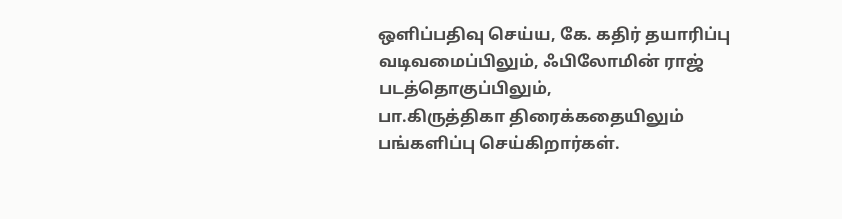ஒளிப்பதிவு செய்ய, கே. கதிர் தயாரிப்பு வடிவமைப்பிலும், ஃபிலோமின் ராஜ் படத்தொகுப்பிலும்,
பா.கிருத்திகா திரைக்கதையிலும் பங்களிப்பு செய்கிறார்கள்.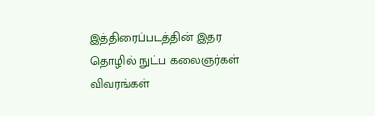இத்திரைப்படத்தின் இதர தொழில் நுட்ப கலைஞர்கள் விவரங்கள்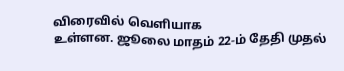விரைவில் வெளியாக
உள்ளன. ஜூலை மாதம் 22-ம் தேதி முதல்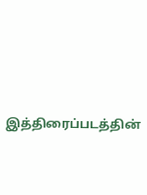இத்திரைப்படத்தின்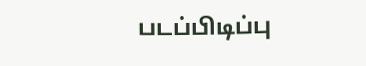படப்பிடிப்பு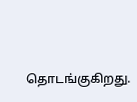தொடங்குகிறது.